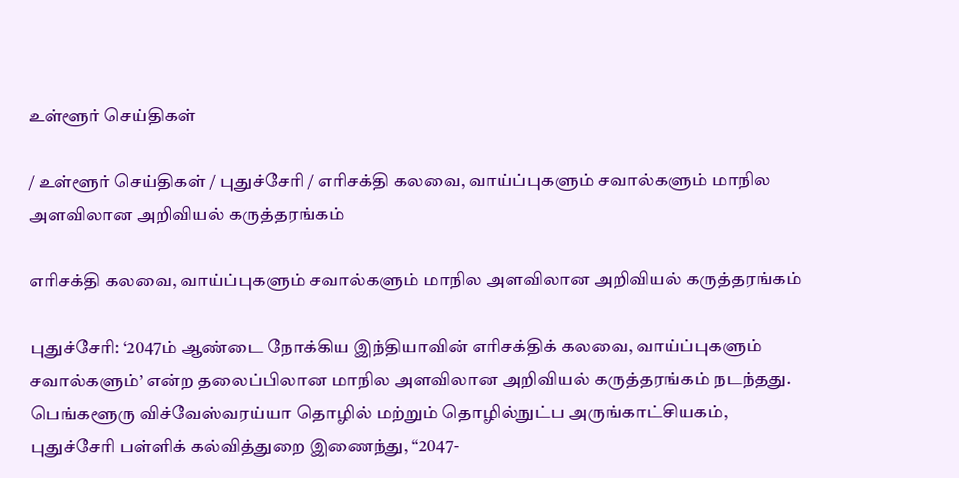உள்ளூர் செய்திகள்

/ உள்ளூர் செய்திகள் / புதுச்சேரி / எரிசக்தி கலவை, வாய்ப்புகளும் சவால்களும் மாநில அளவிலான அறிவியல் கருத்தரங்கம்

எரிசக்தி கலவை, வாய்ப்புகளும் சவால்களும் மாநில அளவிலான அறிவியல் கருத்தரங்கம்

புதுச்சேரி: ‘2047ம் ஆண்டை நோக்கிய இந்தியாவின் எரிசக்திக் கலவை, வாய்ப்புகளும் சவால்களும்’ என்ற தலைப்பிலான மாநில அளவிலான அறிவியல் கருத்தரங்கம் நடந்தது. பெங்களூரு விச்வேஸ்வரய்யா தொழில் மற்றும் தொழில்நுட்ப அருங்காட்சியகம், புதுச்சேரி பள்ளிக் கல்வித்துறை இணைந்து, “2047-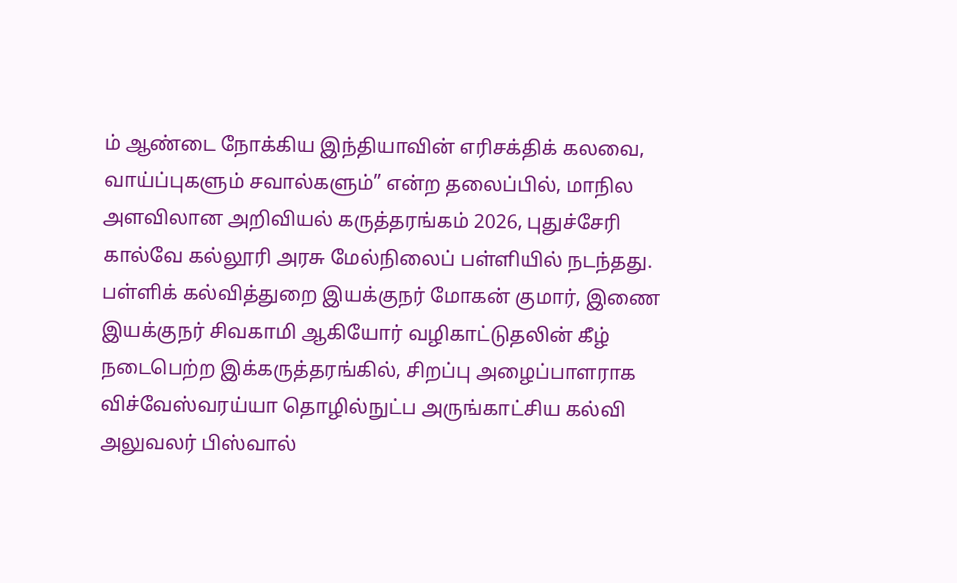ம் ஆண்டை நோக்கிய இந்தியாவின் எரிசக்திக் கலவை, வாய்ப்புகளும் சவால்களும்” என்ற தலைப்பில், மாநில அளவிலான அறிவியல் கருத்தரங்கம் 2026, புதுச்சேரி கால்வே கல்லூரி அரசு மேல்நிலைப் பள்ளியில் நடந்தது. பள்ளிக் கல்வித்துறை இயக்குநர் மோகன் குமார், இணை இயக்குநர் சிவகாமி ஆகியோர் வழிகாட்டுதலின் கீழ் நடைபெற்ற இக்கருத்தரங்கில், சிறப்பு அழைப்பாளராக விச்வேஸ்வரய்யா தொழில்நுட்ப அருங்காட்சிய கல்வி அலுவலர் பிஸ்வால்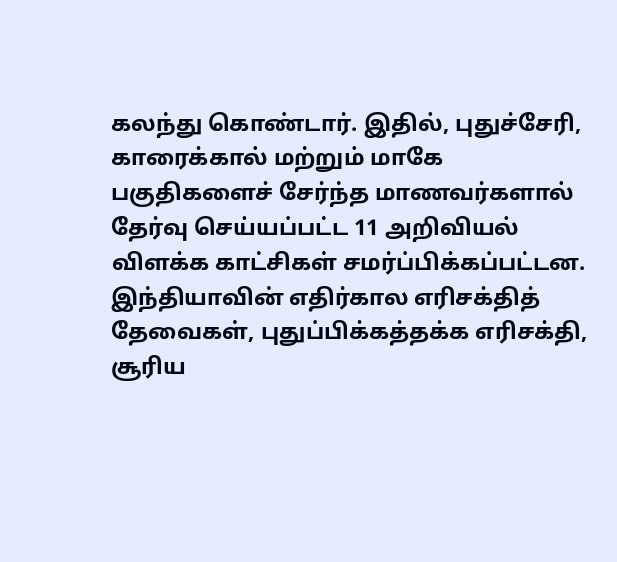கலந்து கொண்டார். இதில், புதுச்சேரி, காரைக்கால் மற்றும் மாகே பகுதிகளைச் சேர்ந்த மாணவர்களால் தேர்வு செய்யப்பட்ட 11 அறிவியல் விளக்க காட்சிகள் சமர்ப்பிக்கப்பட்டன. இந்தியாவின் எதிர்கால எரிசக்தித் தேவைகள், புதுப்பிக்கத்தக்க எரிசக்தி, சூரிய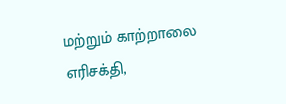மற்றும் காற்றாலை எரிசக்தி,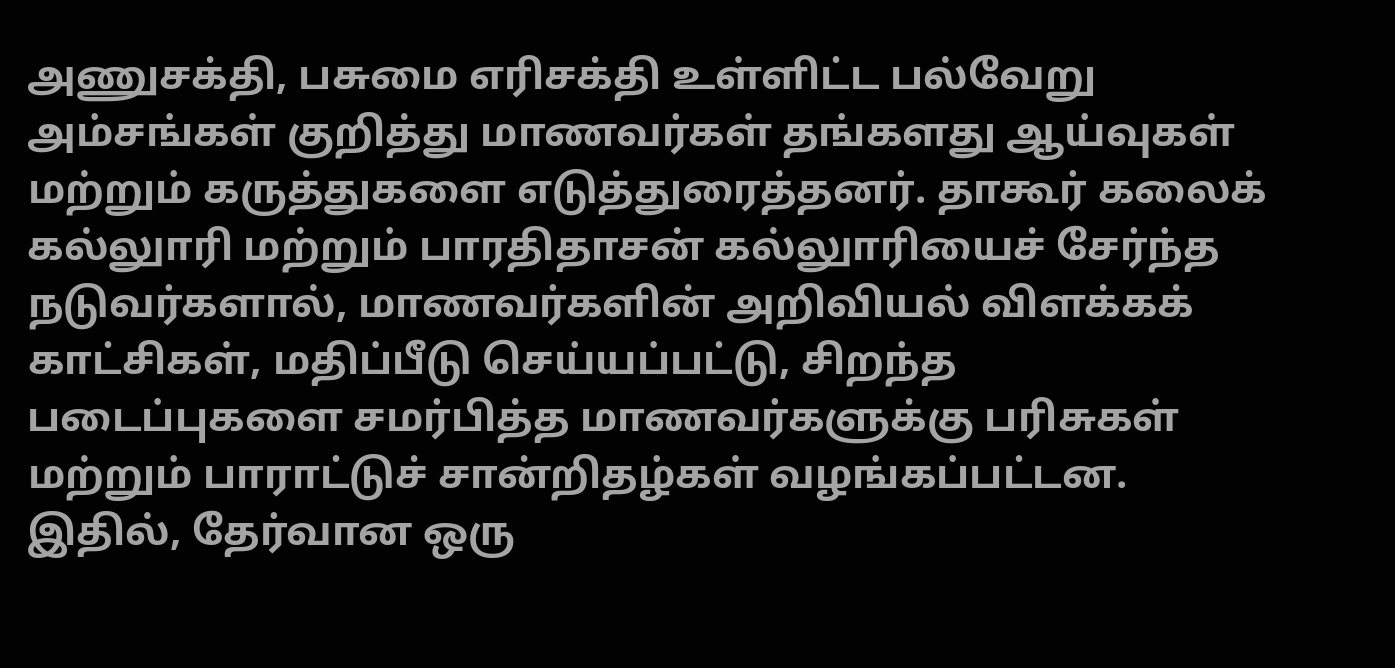அணுசக்தி, பசுமை எரிசக்தி உள்ளிட்ட பல்வேறு அம்சங்கள் குறித்து மாணவர்கள் தங்களது ஆய்வுகள் மற்றும் கருத்துகளை எடுத்துரைத்தனர். தாகூர் கலைக் கல்லுாரி மற்றும் பாரதிதாசன் கல்லுாரியைச் சேர்ந்த நடுவர்களால், மாணவர்களின் அறிவியல் விளக்கக் காட்சிகள், மதிப்பீடு செய்யப்பட்டு, சிறந்த படைப்புகளை சமர்பித்த மாணவர்களுக்கு பரிசுகள் மற்றும் பாராட்டுச் சான்றிதழ்கள் வழங்கப்பட்டன. இதில், தேர்வான ஒரு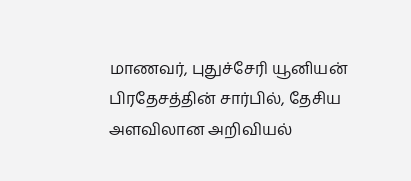மாணவர், புதுச்சேரி யூனியன் பிரதேசத்தின் சார்பில், தேசிய அளவிலான அறிவியல்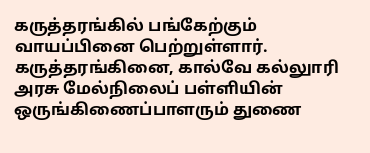கருத்தரங்கில் பங்கேற்கும் வாயப்பினை பெற்றுள்ளார். கருத்தரங்கினை, கால்வே கல்லுாரி அரசு மேல்நிலைப் பள்ளியின் ஒருங்கிணைப்பாளரும் துணை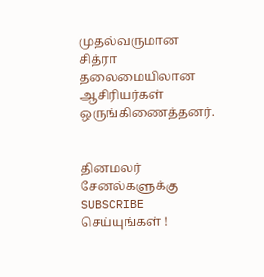முதல்வருமான சித்ரா தலைமையிலான ஆசிரியர்கள் ஒருங்கிணைத்தனர்.


தினமலர் சேனல்களுக்கு SUBSCRIBE செய்யுங்கள் !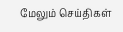மேலும் செய்திகள்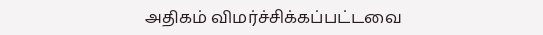அதிகம் விமர்ச்சிக்கப்பட்டவை